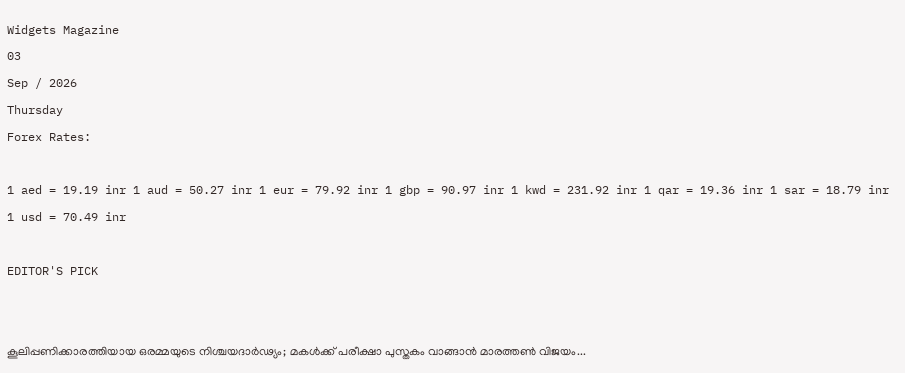Widgets Magazine
03
Sep / 2026
Thursday
Forex Rates:

1 aed = 19.19 inr 1 aud = 50.27 inr 1 eur = 79.92 inr 1 gbp = 90.97 inr 1 kwd = 231.92 inr 1 qar = 19.36 inr 1 sar = 18.79 inr 1 usd = 70.49 inr

EDITOR'S PICK


കൂലിപ്പണിക്കാരത്തിയായ ഒരമ്മയുടെ നിശ്ചയദാർഢ്യം; മകൾക്ക് പരീക്ഷാ പുസ്തകം വാങ്ങാൻ മാരത്തൺ വിജയം...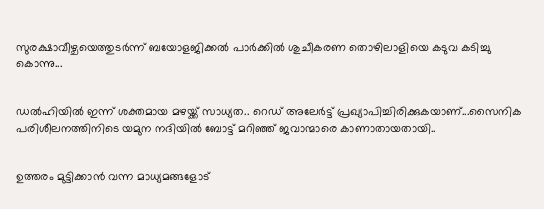സുരക്ഷാവീഴ്ചയെത്തുടർന്ന് ബയോളജിക്കൽ പാർക്കിൽ ശുചീകരണ തൊഴിലാളിയെ കടുവ കടിച്ചു കൊന്നു...


ഡല്‍ഹിയില്‍ ഇന്ന് ശക്തമായ മഴയ്ക്ക് സാധ്യത.. റെഡ് അലേര്‍ട്ട് പ്രഖ്യാപിച്ചിരിക്കുകയാണ്...സൈനിക പരിശീലനത്തിനിടെ യമുന നദിയില്‍ ബോട്ട് മറിഞ്ഞ് ജവാന്മാരെ കാണാതായതായി..


ഉത്തരം മുട്ടിക്കാൻ വന്ന മാധ്യമങ്ങളോട്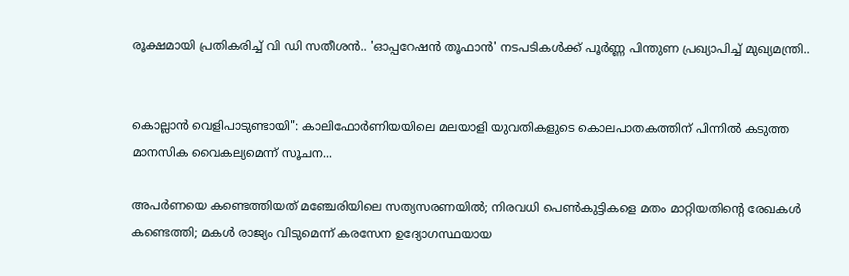രൂക്ഷമായി പ്രതികരിച്ച് വി ഡി സതീശൻ.. 'ഓപ്പറേഷന്‍ തൂഫാന്‍' നടപടികള്‍ക്ക് പൂര്‍ണ്ണ പിന്തുണ പ്രഖ്യാപിച്ച് മുഖ്യമന്ത്രി..


കൊല്ലാൻ വെളിപാടുണ്ടായി": കാലിഫോർണിയയിലെ മലയാളി യുവതികളുടെ കൊലപാതകത്തിന് പിന്നിൽ കടുത്ത മാനസിക വൈകല്യമെന്ന് സൂചന...

അപര്‍ണയെ കണ്ടെത്തിയത് മഞ്ചേരിയിലെ സത്യസരണയില്‍; നിരവധി പെണ്‍കുട്ടികളെ മതം മാറ്റിയതിന്റെ രേഖകള്‍ കണ്ടെത്തി; മകള്‍ രാജ്യം വിടുമെന്ന് കരസേന ഉദ്യോഗസ്ഥയായ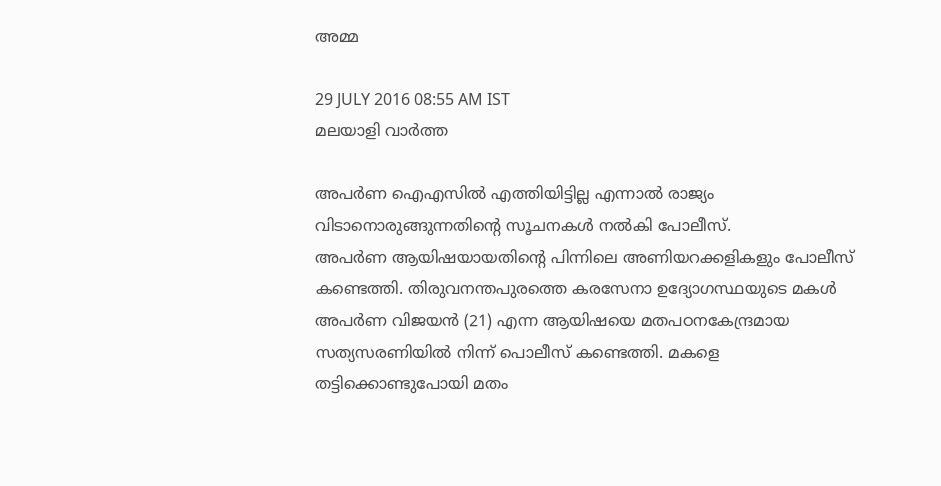അമ്മ

29 JULY 2016 08:55 AM IST
മലയാളി വാര്‍ത്ത

അപര്‍ണ ഐഎസില്‍ എത്തിയിട്ടില്ല എന്നാല്‍ രാജ്യം വിടാനൊരുങ്ങുന്നതിന്റെ സൂചനകള്‍ നല്‍കി പോലീസ്.
അപര്‍ണ ആയിഷയായതിന്റെ പിന്നിലെ അണിയറക്കളികളും പോലീസ് കണ്ടെത്തി. തിരുവനന്തപുരത്തെ കരസേനാ ഉദ്യോഗസ്ഥയുടെ മകള്‍ അപര്‍ണ വിജയന്‍ (21) എന്ന ആയിഷയെ മതപഠനകേന്ദ്രമായ സത്യസരണിയില്‍ നിന്ന് പൊലീസ് കണ്ടെത്തി. മകളെ തട്ടിക്കൊണ്ടുപോയി മതം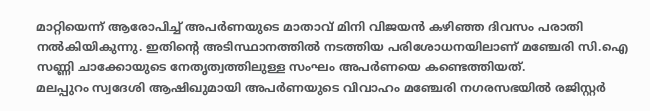മാറ്റിയെന്ന് ആരോപിച്ച് അപര്‍ണയുടെ മാതാവ് മിനി വിജയന്‍ കഴിഞ്ഞ ദിവസം പരാതി നല്‍കിയികുന്നു. ഇതിന്റെ അടിസ്ഥാനത്തില്‍ നടത്തിയ പരിശോധനയിലാണ് മഞ്ചേരി സി.ഐ സണ്ണി ചാക്കോയുടെ നേതൃത്വത്തിലുള്ള സംഘം അപര്‍ണയെ കണ്ടെത്തിയത്.
മലപ്പുറം സ്വദേശി ആഷിഖുമായി അപര്‍ണയുടെ വിവാഹം മഞ്ചേരി നഗരസഭയില്‍ രജിസ്റ്റര്‍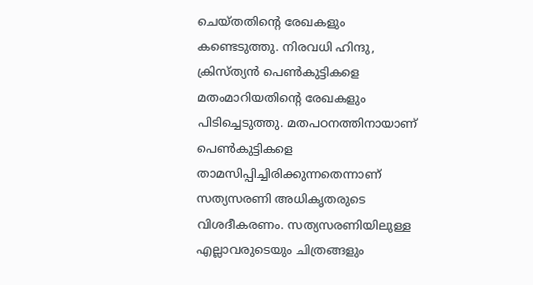ചെയ്തതിന്റെ രേഖകളും കണ്ടെടുത്തു. നിരവധി ഹിന്ദു, ക്രിസ്ത്യന്‍ പെണ്‍കുട്ടികളെ മതംമാറിയതിന്റെ രേഖകളും പിടിച്ചെടുത്തു. മതപഠനത്തിനായാണ് പെണ്‍കുട്ടികളെ താമസിപ്പിച്ചിരിക്കുന്നതെന്നാണ് സത്യസരണി അധികൃതരുടെ വിശദീകരണം. സത്യസരണിയിലുള്ള എല്ലാവരുടെയും ചിത്രങ്ങളും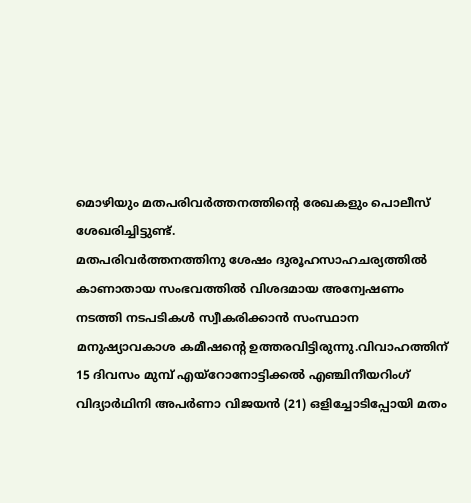മൊഴിയും മതപരിവര്‍ത്തനത്തിന്റെ രേഖകളും പൊലീസ് ശേഖരിച്ചിട്ടുണ്ട്.
മതപരിവര്‍ത്തനത്തിനു ശേഷം ദുരൂഹസാഹചര്യത്തില്‍ കാണാതായ സംഭവത്തില്‍ വിശദമായ അന്വേഷണം നടത്തി നടപടികള്‍ സ്വീകരിക്കാന്‍ സംസ്ഥാന മനുഷ്യാവകാശ കമീഷന്റെ ഉത്തരവിട്ടിരുന്നു.വിവാഹത്തിന് 15 ദിവസം മുമ്പ് എയ്‌റോനോട്ടിക്കല്‍ എഞ്ചിനീയറിംഗ് വിദ്യാര്‍ഥിനി അപര്‍ണാ വിജയന്‍ (21) ഒളിച്ചോടിപ്പോയി മതം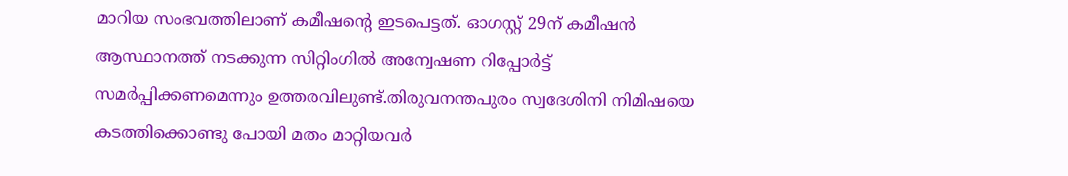മാറിയ സംഭവത്തിലാണ് കമീഷന്റെ ഇടപെട്ടത്. ഓഗസ്റ്റ് 29ന് കമീഷന്‍ ആസ്ഥാനത്ത് നടക്കുന്ന സിറ്റിംഗില്‍ അന്വേഷണ റിപ്പോര്‍ട്ട് സമര്‍പ്പിക്കണമെന്നും ഉത്തരവിലുണ്ട്.തിരുവനന്തപുരം സ്വദേശിനി നിമിഷയെ കടത്തിക്കൊണ്ടു പോയി മതം മാറ്റിയവര്‍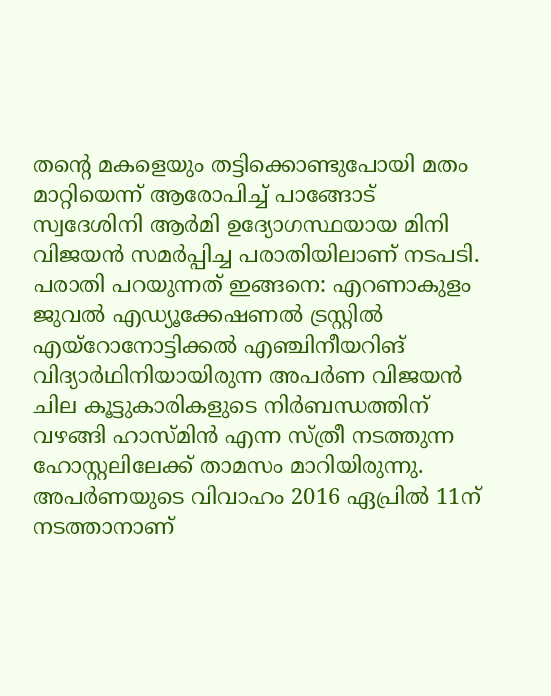തന്റെ മകളെയും തട്ടിക്കൊണ്ടുപോയി മതം മാറ്റിയെന്ന് ആരോപിച്ച് പാങ്ങോട് സ്വദേശിനി ആര്‍മി ഉദ്യോഗസ്ഥയായ മിനി വിജയന്‍ സമര്‍പ്പിച്ച പരാതിയിലാണ് നടപടി.
പരാതി പറയുന്നത് ഇങ്ങനെ: എറണാകുളം ജുവല്‍ എഡ്യൂക്കേഷണല്‍ ട്രസ്റ്റില്‍ എയ്‌റോനോട്ടിക്കല്‍ എഞ്ചിനീയറിങ് വിദ്യാര്‍ഥിനിയായിരുന്ന അപര്‍ണ വിജയന്‍ ചില കൂട്ടുകാരികളുടെ നിര്‍ബന്ധത്തിന് വഴങ്ങി ഹാസ്മിന്‍ എന്ന സ്ത്രീ നടത്തുന്ന ഹോസ്റ്റലിലേക്ക് താമസം മാറിയിരുന്നു. അപര്‍ണയുടെ വിവാഹം 2016 ഏപ്രില്‍ 11ന് നടത്താനാണ്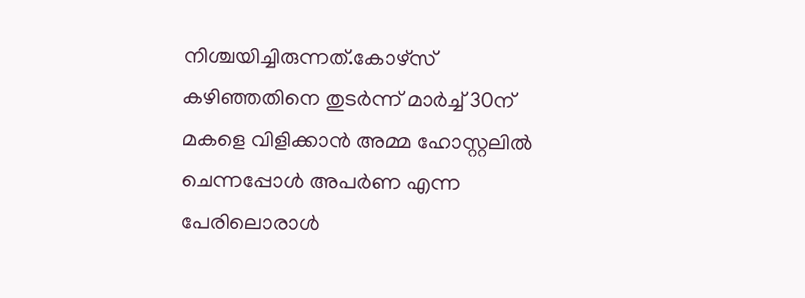നിശ്ചയിച്ചിരുന്നത്.കോഴ്‌സ് കഴിഞ്ഞതിനെ തുടര്‍ന്ന് മാര്‍ച്ച് 30ന് മകളെ വിളിക്കാന്‍ അമ്മ ഹോസ്റ്റലില്‍ ചെന്നപ്പോള്‍ അപര്‍ണ എന്ന പേരിലൊരാള്‍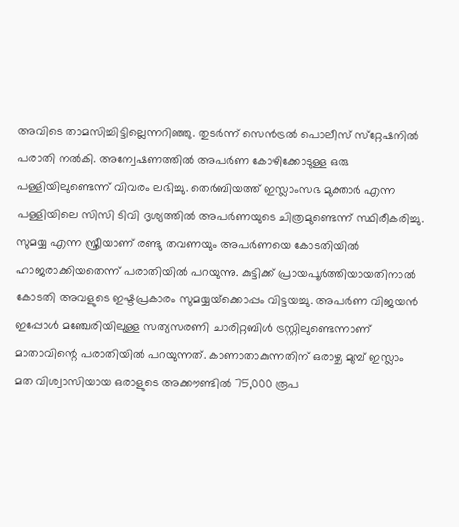അവിടെ താമസിച്ചിട്ടില്ലെന്നറിഞ്ഞു. തുടര്‍ന്ന് സെന്‍ട്രല്‍ പൊലീസ് സ്‌റ്റേഷനില്‍ പരാതി നല്‍കി. അന്വേഷണത്തില്‍ അപര്‍ണ കോഴിക്കോടുള്ള ഒരു പള്ളിയിലുണ്ടെന്ന് വിവരം ലഭിച്ചു. തെര്‍ബിയത്ത് ഇസ്ലാംസഭ മുക്താര്‍ എന്ന പള്ളിയിലെ സിസി ടിവി ദൃശ്യത്തില്‍ അപര്‍ണയുടെ ചിത്രമുണ്ടെന്ന് സ്ഥിരീകരിച്ചു.
സുമയ്യ എന്ന സ്ത്രീയാണ് രണ്ടു തവണയും അപര്‍ണയെ കോടതിയില്‍ ഹാജരാക്കിയതെന്ന് പരാതിയില്‍ പറയുന്നു. കുട്ടിക്ക് പ്രായപൂര്‍ത്തിയായതിനാല്‍ കോടതി അവളുടെ ഇഷ്ടപ്രകാരം സുമയ്യയ്‌ക്കൊപ്പം വിട്ടയച്ചു. അപര്‍ണ വിജയന്‍ ഇപ്പോള്‍ മഞ്ചേരിയിലുള്ള സത്യസരണി ചാരിറ്റബിള്‍ ട്രസ്റ്റിലുണ്ടെന്നാണ് മാതാവിന്റെ പരാതിയില്‍ പറയുന്നത്. കാണാതാകുന്നതിന് ഒരാഴ്ച മുമ്പ് ഇസ്ലാം മത വിശ്വാസിയായ ഒരാളുടെ അക്കൗണ്ടില്‍ 75,000 രൂപ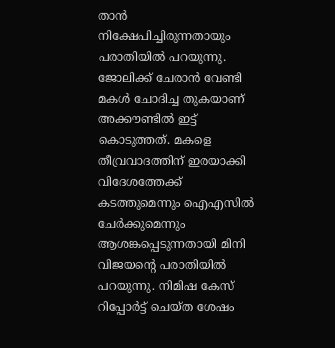താന്‍ നിക്ഷേപിച്ചിരുന്നതായും പരാതിയില്‍ പറയുന്നു. ജോലിക്ക് ചേരാന്‍ വേണ്ടി മകള്‍ ചോദിച്ച തുകയാണ് അക്കൗണ്ടില്‍ ഇട്ട് കൊടുത്തത്. മകളെ തീവ്രവാദത്തിന് ഇരയാക്കി വിദേശത്തേക്ക് കടത്തുമെന്നും ഐഎസില്‍ ചേര്‍ക്കുമെന്നും ആശങ്കപ്പെടുന്നതായി മിനി വിജയന്റെ പരാതിയില്‍ പറയുന്നു. നിമിഷ കേസ് റിപ്പോര്‍ട്ട് ചെയ്ത ശേഷം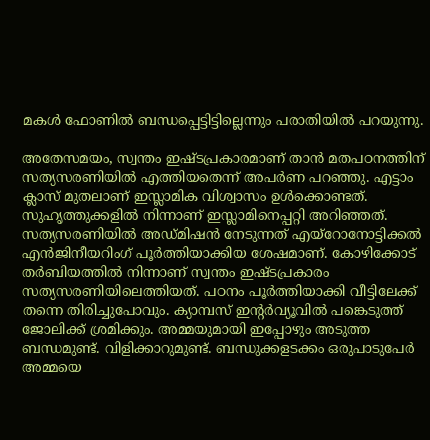മകള്‍ ഫോണില്‍ ബന്ധപ്പെട്ടിട്ടില്ലെന്നും പരാതിയില്‍ പറയുന്നു.

അതേസമയം, സ്വന്തം ഇഷ്ടപ്രകാരമാണ് താന്‍ മതപഠനത്തിന് സത്യസരണിയില്‍ എത്തിയതെന്ന് അപര്‍ണ പറഞ്ഞു. എട്ടാം ക്ലാസ് മുതലാണ് ഇസ്ലാമിക വിശ്വാസം ഉള്‍ക്കൊണ്ടത്. സുഹൃത്തുക്കളില്‍ നിന്നാണ് ഇസ്ലാമിനെപ്പറ്റി അറിഞ്ഞത്. സത്യസരണിയില്‍ അഡ്മിഷന്‍ നേടുന്നത് എയ്‌റോനോട്ടിക്കല്‍ എന്‍ജിനീയറിംഗ് പൂര്‍ത്തിയാക്കിയ ശേഷമാണ്. കോഴിക്കോട് തര്‍ബിയത്തില്‍ നിന്നാണ് സ്വന്തം ഇഷ്ടപ്രകാരം സത്യസരണിയിലെത്തിയത്. പഠനം പൂര്‍ത്തിയാക്കി വീട്ടിലേക്ക് തന്നെ തിരിച്ചുപോവും. ക്യാമ്പസ് ഇന്റര്‍വ്യൂവില്‍ പങ്കെടുത്ത് ജോലിക്ക് ശ്രമിക്കും. അമ്മയുമായി ഇപ്പോഴും അടുത്ത ബന്ധമുണ്ട്. വിളിക്കാറുമുണ്ട്. ബന്ധുക്കളടക്കം ഒരുപാടുപേര്‍ അമ്മയെ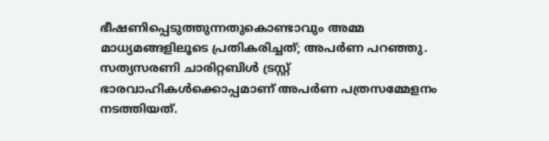ഭീഷണിപ്പെടുത്തുന്നതുകൊണ്ടാവും അമ്മ മാധ്യമങ്ങളിലൂടെ പ്രതികരിച്ചത്; അപര്‍ണ പറഞ്ഞു. സത്യസരണി ചാരിറ്റബിള്‍ ട്രസ്റ്റ് ഭാരവാഹികള്‍ക്കൊപ്പമാണ് അപര്‍ണ പത്രസമ്മേളനം നടത്തിയത്.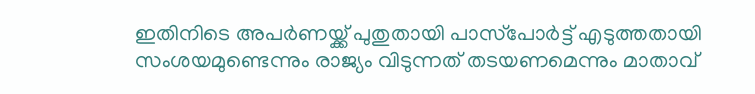ഇതിനിടെ അപര്‍ണയ്ക്ക് പുതുതായി പാസ്‌പോര്‍ട്ട് എടുത്തതായി സംശയമുണ്ടെന്നും രാജ്യം വിടുന്നത് തടയണമെന്നും മാതാവ്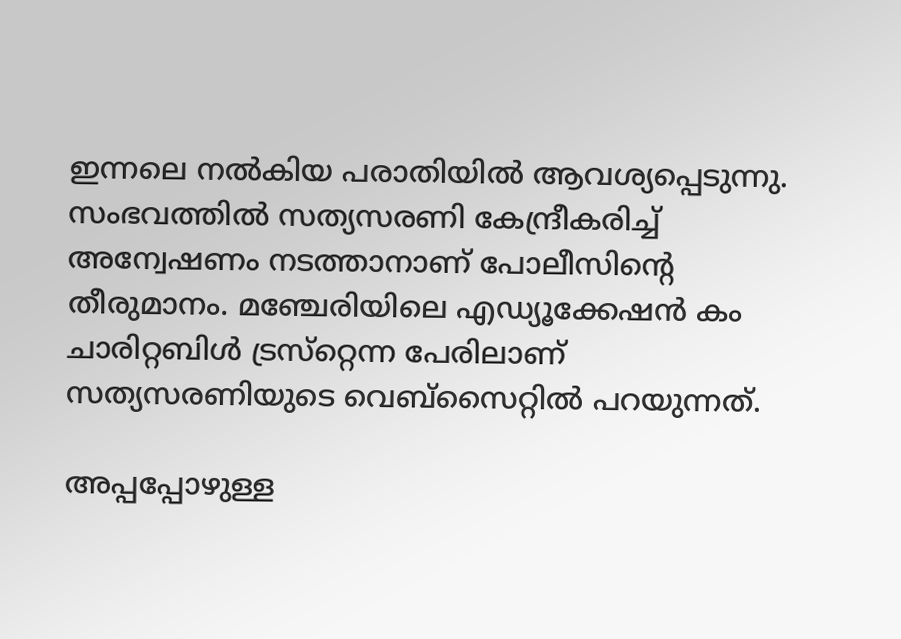ഇന്നലെ നല്‍കിയ പരാതിയില്‍ ആവശ്യപ്പെടുന്നു. സംഭവത്തില്‍ സത്യസരണി കേന്ദ്രീകരിച്ച് അന്വേഷണം നടത്താനാണ് പോലീസിന്റെ തീരുമാനം. മഞ്ചേരിയിലെ എഡ്യൂക്കേഷന്‍ കം ചാരിറ്റബിള്‍ ട്രസ്‌റ്റെന്ന പേരിലാണ് സത്യസരണിയുടെ വെബ്‌സൈറ്റില്‍ പറയുന്നത്.

അപ്പപ്പോഴുള്ള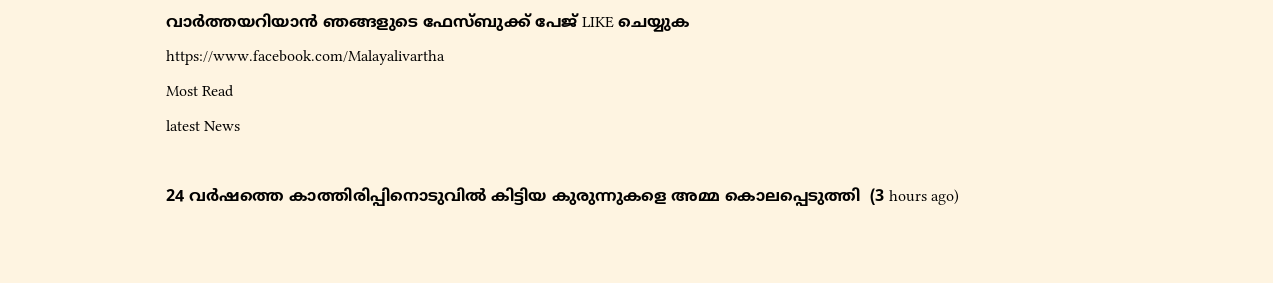വാര്‍ത്തയറിയാന്‍ ഞങ്ങളുടെ ഫേസ്‌ബുക്ക്‌ പേജ് LIKE ചെയ്യുക
https://www.facebook.com/Malayalivartha
Most Read
latest News

24 വര്‍ഷത്തെ കാത്തിരിപ്പിനൊടുവില്‍ കിട്ടിയ കുരുന്നുകളെ അമ്മ കൊലപ്പെടുത്തി  (3 hours ago)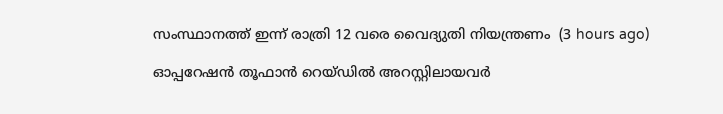സംസ്ഥാനത്ത് ഇന്ന് രാത്രി 12 വരെ വൈദ്യുതി നിയന്ത്രണം  (3 hours ago)

ഓപ്പറേഷന്‍ തൂഫാന്‍ റെയ്ഡില്‍ അറസ്റ്റിലായവര്‍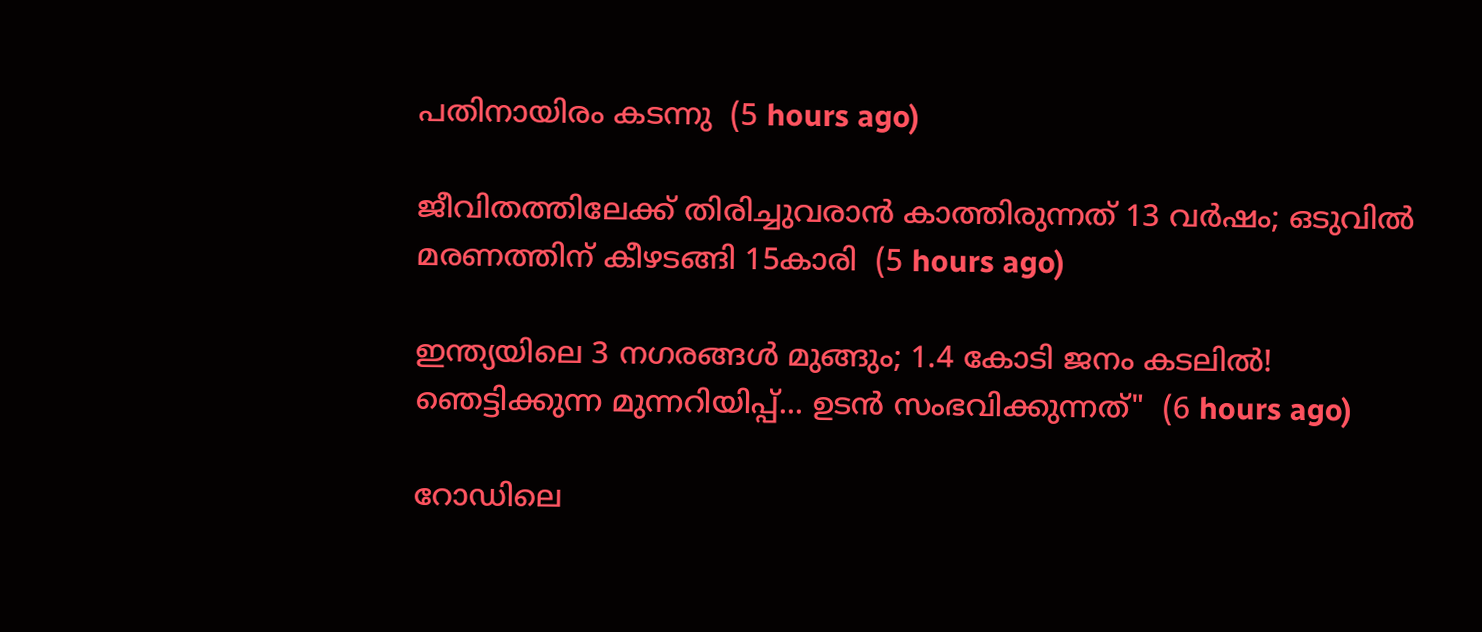പതിനായിരം കടന്നു  (5 hours ago)

ജീവിതത്തിലേക്ക് തിരിച്ചുവരാന്‍ കാത്തിരുന്നത് 13 വര്‍ഷം; ഒടുവില്‍ മരണത്തിന് കീഴടങ്ങി 15കാരി  (5 hours ago)

ഇന്ത്യയിലെ 3 നഗരങ്ങൾ മുങ്ങും; 1.4 കോടി ജനം കടലിൽ! ഞെട്ടിക്കുന്ന മുന്നറിയിപ്പ്... ഉടൻ സംഭവിക്കുന്നത്"  (6 hours ago)

റോഡിലെ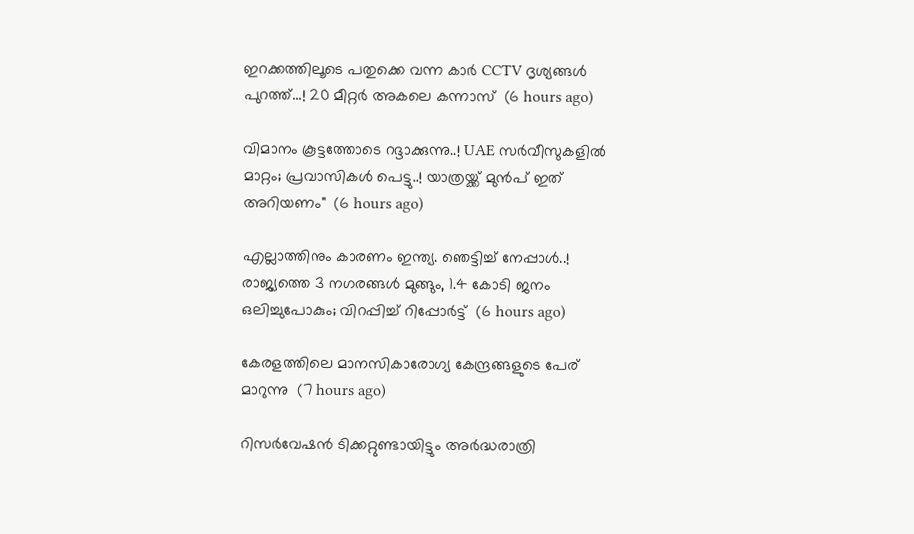ഇറക്കത്തിലൂടെ പതുക്കെ വന്ന കാർ CCTV ദൃശ്യങ്ങൾ പുറത്ത്...! 20 മീറ്റര്‍ അകലെ കന്നാസ്  (6 hours ago)

വിമാനം കൂട്ടത്തോടെ റദ്ദാക്കുന്നു..! UAE സർവീസുകളിൽ മാറ്റം; പ്രവാസികൾ പെട്ടു..! യാത്രയ്ക്ക് മുൻപ് ഇത് അറിയണം"  (6 hours ago)

എല്ലാത്തിനും കാരണം ഇന്ത്യ. ഞെട്ടിച്ച് നേപ്പാൾ..! രാജ്യത്തെ 3 നഗരങ്ങൾ മുങ്ങും, 1.4 കോടി ജനം ഒലിച്ചുപോകും; വിറപ്പിച്ച് റിപ്പോർട്ട്  (6 hours ago)

കേരളത്തിലെ മാനസികാരോഗ്യ കേന്ദ്രങ്ങളുടെ പേര് മാറുന്നു  (7 hours ago)

റിസര്‍വേഷന്‍ ടിക്കറ്റുണ്ടായിട്ടും അര്‍ദ്ധരാത്രി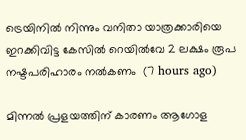ട്രെയിനില്‍ നിന്നും വനിതാ യാത്രക്കാരിയെ ഇറക്കിവിട്ട കേസില്‍ റെയില്‍വേ 2 ലക്ഷം രൂപ നഷ്ടപരിഹാരം നല്‍കണം  (7 hours ago)

മിന്നല്‍ പ്രളയത്തിന് കാരണം ആഗോള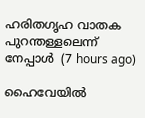ഹരിതഗൃഹ വാതക പുറന്തള്ളലെന്ന് നേപ്പാള്‍  (7 hours ago)

ഹൈവേയില്‍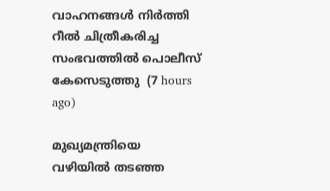വാഹനങ്ങള്‍ നിര്‍ത്തി റീല്‍ ചിത്രീകരിച്ച സംഭവത്തില്‍ പൊലീസ് കേസെടുത്തു  (7 hours ago)

മുഖ്യമന്ത്രിയെ വഴിയില്‍ തടഞ്ഞ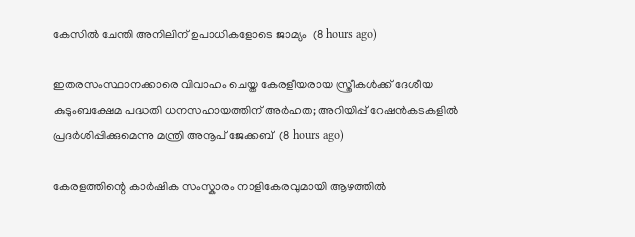കേസില്‍ ചേന്തി അനിലിന് ഉപാധികളോടെ ജാമ്യം  (8 hours ago)

ഇതരസംസ്ഥാനക്കാരെ വിവാഹം ചെയ്ത കേരളീയരായ സ്ത്രീകള്‍ക്ക് ദേശീയ കുടുംബക്ഷേമ പദ്ധതി ധനസഹായത്തിന് അര്‍ഹത; അറിയിപ്പ് റേഷന്‍കടകളില്‍ പ്രദര്‍ശിപ്പിക്കുമെന്നു മന്ത്രി അനൂപ് ജേക്കബ്  (8 hours ago)

കേരളത്തിന്റെ കാർഷിക സംസ്കാരം നാളികേരവുമായി ആഴത്തിൽ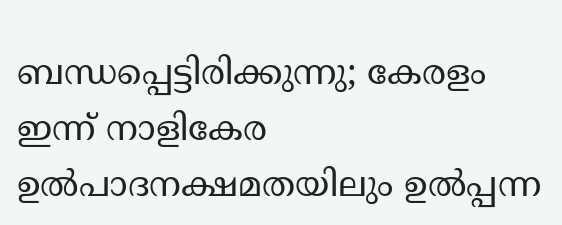ബന്ധപ്പെട്ടിരിക്കുന്നു; കേരളം ഇന്ന് നാളികേര ഉൽപാദനക്ഷമതയിലും ഉൽപ്പന്ന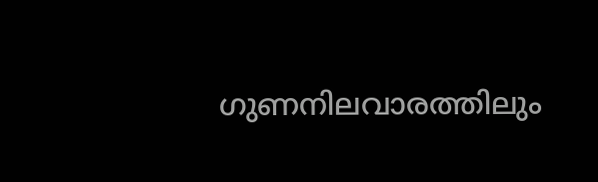ഗുണനിലവാരത്തിലും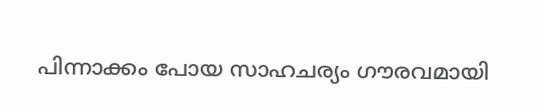പിന്നാക്കം പോയ സാഹചര്യം ഗൗരവമായി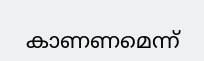കാണണമെന്ന്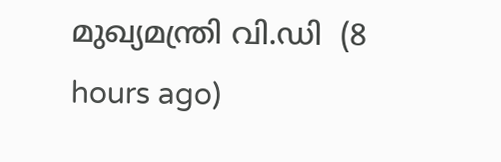മുഖ്യമന്ത്രി വി.ഡി  (8 hours ago)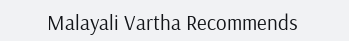Malayali Vartha Recommends